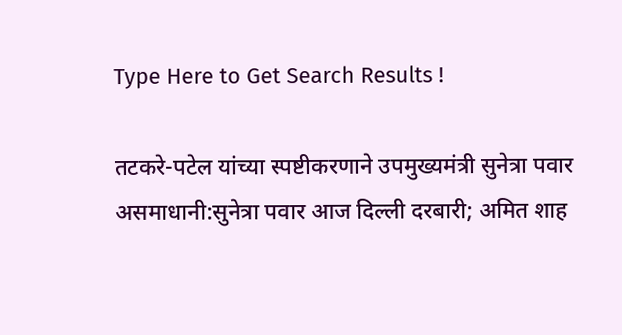Type Here to Get Search Results !

तटकरे-पटेल यांच्या स्पष्टीकरणाने उपमुख्यमंत्री सुनेत्रा पवार असमाधानी:सुनेत्रा पवार आज दिल्ली दरबारी; अमित शाह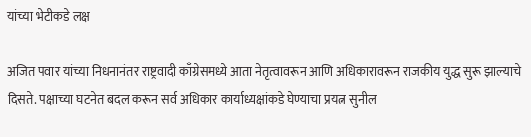यांच्या भेटीकडे लक्ष

अजित पवार यांच्या निधनानंतर राष्ट्रवादी काँग्रेसमध्ये आता नेतृत्वावरून आणि अधिकारावरून राजकीय युद्ध सुरू झाल्याचे दिसते. पक्षाच्या घटनेत बदल करून सर्व अधिकार कार्याध्यक्षांकडे घेण्याचा प्रयत्न सुनील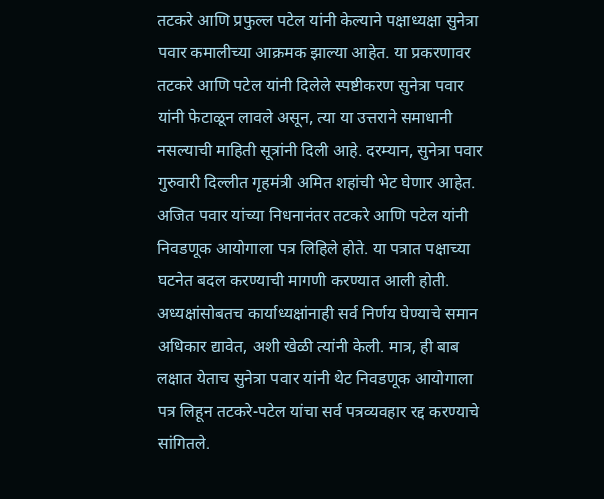तटकरे आणि प्रफुल्ल पटेल यांनी केल्याने पक्षाध्यक्षा सुनेत्रा पवार कमालीच्या आक्रमक झाल्या आहेत. या प्रकरणावर तटकरे आणि पटेल यांनी दिलेले स्पष्टीकरण सुनेत्रा पवार यांनी फेटाळून लावले असून, त्या या उत्तराने समाधानी नसल्याची माहिती सूत्रांनी दिली आहे. दरम्यान, सुनेत्रा पवार गुरुवारी दिल्लीत गृहमंत्री अमित शहांची भेट घेणार आहेत. अजित पवार यांच्या निधनानंतर तटकरे आणि पटेल यांनी निवडणूक आयोगाला पत्र लिहिले होते. या पत्रात पक्षाच्या घटनेत बदल करण्याची मागणी करण्यात आली होती. अध्यक्षांसोबतच कार्याध्यक्षांनाही सर्व निर्णय घेण्याचे समान अधिकार द्यावेत, अशी खेळी त्यांनी केली. मात्र, ही बाब लक्षात येताच सुनेत्रा पवार यांनी थेट निवडणूक आयोगाला पत्र लिहून तटकरे-पटेल यांचा सर्व पत्रव्यवहार रद्द करण्याचे सांगितले.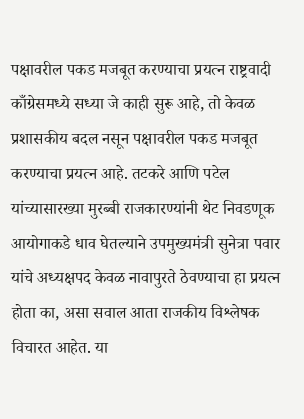पक्षावरील पकड मजबूत करण्याचा प्रयत्न राष्ट्रवादी काँग्रेसमध्ये सध्या जे काही सुरू आहे, तो केवळ प्रशासकीय बदल नसून पक्षावरील पकड मजबूत करण्याचा प्रयत्न आहे. तटकरे आणि पटेल यांच्यासारख्या मुरब्बी राजकारण्यांनी थेट निवडणूक आयोगाकडे धाव घेतल्याने उपमुख्यमंत्री सुनेत्रा पवार यांचे अध्यक्षपद केवळ नावापुरते ठेवण्याचा हा प्रयत्न होता का, असा सवाल आता राजकीय विश्लेषक विचारत आहेत. या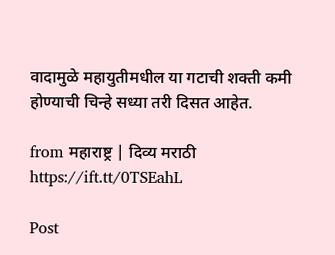वादामुळे महायुतीमधील या गटाची शक्ती कमी होण्याची चिन्हे सध्या तरी दिसत आहेत.

from महाराष्ट्र | दिव्य मराठी https://ift.tt/0TSEahL

Post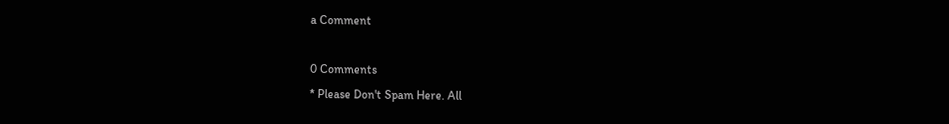a Comment

0 Comments
* Please Don't Spam Here. All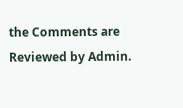the Comments are Reviewed by Admin.